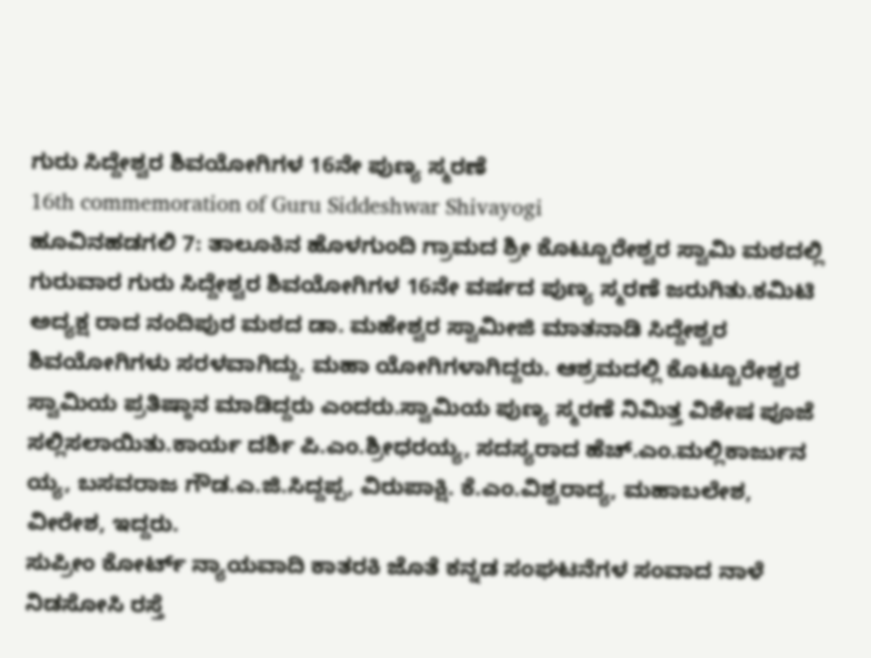ಗುರು ಸಿದ್ದೇಶ್ವರ ಶಿವಯೋಗಿಗಳ 16ನೇ ಪುಣ್ಯ ಸ್ಮರಣೆ
16th commemoration of Guru Siddeshwar Shivayogi
ಹೂವಿನಹಡಗಲಿ 7: ತಾಲೂಕಿನ ಹೊಳಗುಂದಿ ಗ್ರಾಮದ ಶ್ರೀ ಕೊಟ್ಟೂರೇಶ್ವರ ಸ್ವಾಮಿ ಮಠದಲ್ಲಿ ಗುರುವಾರ ಗುರು ಸಿದ್ದೇಶ್ವರ ಶಿವಯೋಗಿಗಳ 16ನೇ ವರ್ಷದ ಪುಣ್ಯ ಸ್ಮರಣೆ ಜರುಗಿತು.ಕಮಿಟಿ ಅದ್ಯಕ್ಷ ರಾದ ನಂದಿಪುರ ಮಠದ ಡಾ. ಮಹೇಶ್ವರ ಸ್ವಾಮೀಜಿ ಮಾತನಾಡಿ ಸಿದ್ದೇಶ್ವರ ಶಿವಯೋಗಿಗಳು ಸರಳವಾಗಿದ್ದು. ಮಹಾ ಯೋಗಿಗಳಾಗಿದ್ದರು. ಆಶ್ರಮದಲ್ಲಿ ಕೊಟ್ಟೂರೇಶ್ವರ ಸ್ವಾಮಿಯ ಪ್ರತಿಷ್ಠಾನ ಮಾಡಿದ್ದರು ಎಂದರು.ಸ್ವಾಮಿಯ ಪುಣ್ಯ ಸ್ಮರಣೆ ನಿಮಿತ್ತ ವಿಶೇಷ ಪೂಜೆ ಸಲ್ಲಿಸಲಾಯಿತು.ಕಾರ್ಯ ದರ್ಶಿ ಪಿ.ಎಂ.ಶ್ರೀಧರಯ್ಯ, ಸದಸ್ಯರಾದ ಹೆಚ್.ಎಂ.ಮಲ್ಲಿಕಾರ್ಜುನ ಯ್ಯ, ಬಸವರಾಜ ಗೌಡ.ಎ.ಜಿ.ಸಿದ್ದಪ್ಪ, ವಿರುಪಾಕ್ಷಿ. ಕೆ.ಎಂ.ವಿಶ್ವರಾದ್ಯ, ಮಹಾಬಲೇಶ, ವೀರೇಶ, ಇದ್ದರು.
ಸುಪ್ರೀಂ ಕೋರ್ಟ್ ನ್ಯಾಯವಾದಿ ಕಾತರಕಿ ಜೊತೆ ಕನ್ನಡ ಸಂಘಟನೆಗಳ ಸಂವಾದ ನಾಳೆ
ನಿಡಸೋಸಿ ರಸ್ತೆ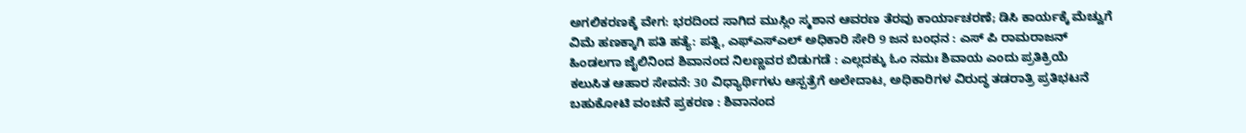ಅಗಲಿಕರಣಕ್ಕೆ ವೇಗ: ಭರದಿಂದ ಸಾಗಿದ ಮುಸ್ಲಿಂ ಸ್ಮಶಾನ ಆವರಣ ತೆರವು ಕಾರ್ಯಾಚರಣೆ; ಡಿಸಿ ಕಾರ್ಯಕ್ಕೆ ಮೆಚ್ವುಗೆ
ವಿಮೆ ಹಣಕ್ಕಾಗಿ ಪತಿ ಹತ್ಯೆ: ಪತ್ನಿ, ಎಫ್ಎಸ್ಎಲ್ ಅಧಿಕಾರಿ ಸೇರಿ 9 ಜನ ಬಂಧನ : ಎಸ್ ಪಿ ರಾಮರಾಜನ್
ಹಿಂಡಲಗಾ ಜೈಲಿನಿಂದ ಶಿವಾನಂದ ನಿಲಣ್ಣವರ ಬಿಡುಗಡೆ : ಎಲ್ಲದಕ್ಕು ಓಂ ನಮಃ ಶಿವಾಯ ಎಂದು ಪ್ರತಿಕ್ರಿಯೆ
ಕಲುಸಿತ ಆಹಾರ ಸೇವನೆ: 30 ವಿಧ್ಯಾರ್ಥಿಗಳು ಆಸ್ಪತ್ರೆಗೆ ಅಲೇದಾಟ, ಅಧಿಕಾರಿಗಳ ವಿರುದ್ಧ ತಡರಾತ್ರಿ ಪ್ರತಿಭಟನೆ
ಬಹುಕೋಟಿ ವಂಚನೆ ಪ್ರಕರಣ : ಶಿವಾನಂದ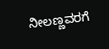ನೀಲಣ್ಣವರಗೆ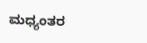ಮಧ್ಯಂತರ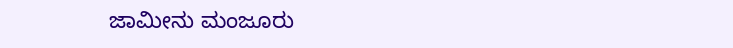ಜಾಮೀನು ಮಂಜೂರು